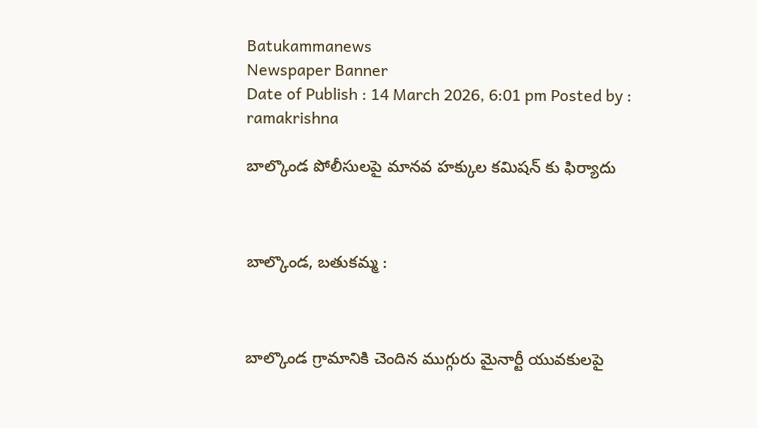Batukammanews
Newspaper Banner
Date of Publish : 14 March 2026, 6:01 pm Posted by : ramakrishna

బాల్కొండ పోలీసులపై మానవ హక్కుల కమిషన్ కు ఫిర్యాదు



బాల్కొండ, బతుకమ్మ :



బాల్కొండ గ్రామానికి చెందిన ముగ్గురు మైనార్టీ యువకులపై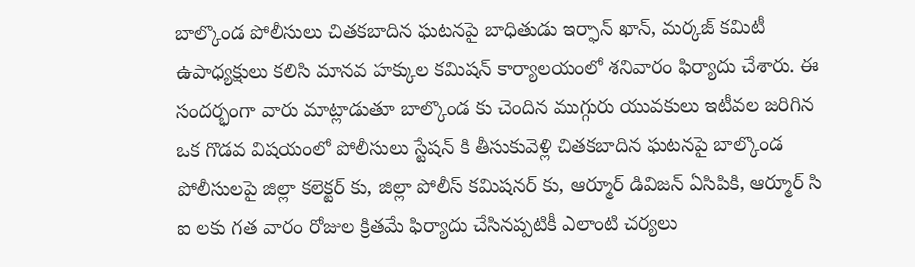బాల్కొండ పోలీసులు చితకబాదిన ఘటనపై బాధితుడు ఇర్ఫాన్ ఖాన్, మర్కజ్ కమిటీ ఉపాధ్యక్షులు కలిసి మానవ హక్కుల కమిషన్ కార్యాలయంలో శనివారం ఫిర్యాదు చేశారు. ఈ సందర్భంగా వారు మాట్లాడుతూ బాల్కొండ కు చెందిన ముగ్గురు యువకులు ఇటీవల జరిగిన ఒక గొడవ విషయంలో పోలీసులు స్టేషన్ కి తీసుకువెళ్లి చితకబాదిన ఘటనపై బాల్కొండ పోలీసులపై జిల్లా కలెక్టర్ కు, జిల్లా పోలీస్ కమిషనర్ కు, ఆర్మూర్ డివిజన్ ఏసిపికి, ఆర్మూర్ సి ఐ లకు గత వారం రోజుల క్రితమే ఫిర్యాదు చేసినప్పటికీ ఎలాంటి చర్యలు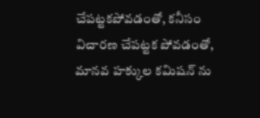చేపట్టకపోవడంతో, కనీసం విచారణ చేపట్టక పోవడంతో, మానవ హక్కుల కమిషన్ ను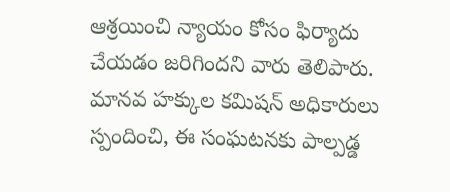ఆశ్రయించి న్యాయం కోసం ఫిర్యాదు చేయడం జరిగిందని వారు తెలిపారు. మానవ హక్కుల కమిషన్ అధికారులు స్పందించి, ఈ సంఘటనకు పాల్పడ్డ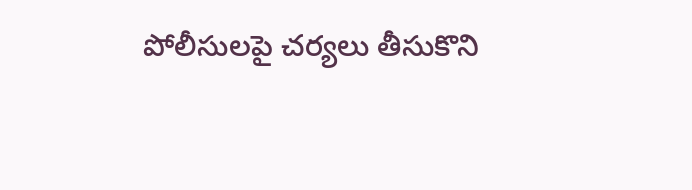పోలీసులపై చర్యలు తీసుకొని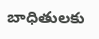బాధితులకు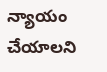న్యాయం చేయాలని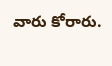వారు కోరారు.